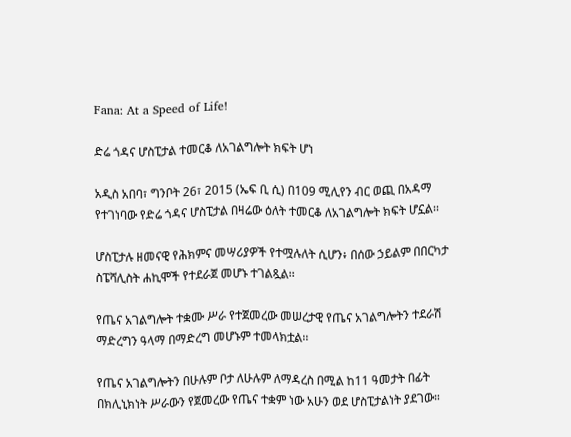Fana: At a Speed of Life!

ድሬ ጎዳና ሆስፒታል ተመርቆ ለአገልግሎት ክፍት ሆነ

አዲስ አበባ፣ ግንቦት 26፣ 2015 (ኤፍ ቢ ሲ) በ109 ሚሊየን ብር ወጪ በአዳማ የተገነባው የድሬ ጎዳና ሆስፒታል በዛሬው ዕለት ተመርቆ ለአገልግሎት ክፍት ሆኗል፡፡

ሆስፒታሉ ዘመናዊ የሕክምና መሣሪያዎች የተሟሉለት ሲሆን፥ በሰው ኃይልም በበርካታ ስፔሻሊስት ሐኪሞች የተደራጀ መሆኑ ተገልጿል፡፡

የጤና አገልግሎት ተቋሙ ሥራ የተጀመረው መሠረታዊ የጤና አገልግሎትን ተደራሽ ማድረግን ዓላማ በማድረግ መሆኑም ተመላክቷል፡፡

የጤና አገልግሎትን በሁሉም ቦታ ለሁሉም ለማዳረስ በሚል ከ11 ዓመታት በፊት በክሊኒክነት ሥራውን የጀመረው የጤና ተቋም ነው አሁን ወደ ሆስፒታልነት ያደገው።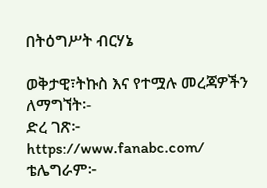በትዕግሥት ብርሃኔ

ወቅታዊ፣ትኩስ እና የተሟሉ መረጃዎችን ለማግኘት፡-
ድረ ገጽ፦ https://www.fanabc.com/
ቴሌግራም፦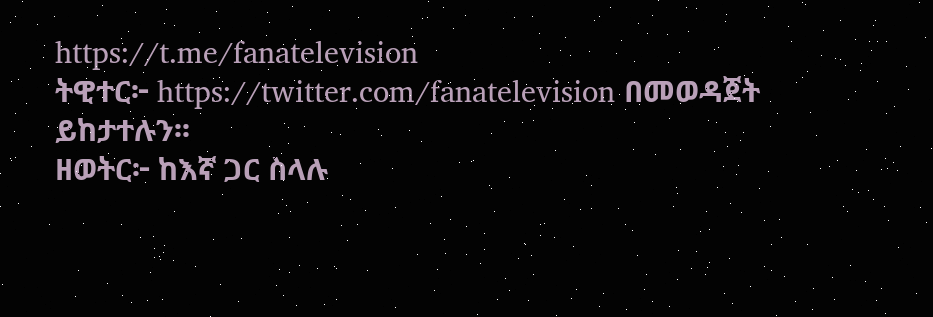https://t.me/fanatelevision
ትዊተር፦ https://twitter.com/fanatelevision በመወዳጀት ይከታተሉን፡፡
ዘወትር፦ ከእኛ ጋር ስላሉ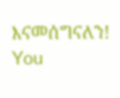እናመሰግናለን!
You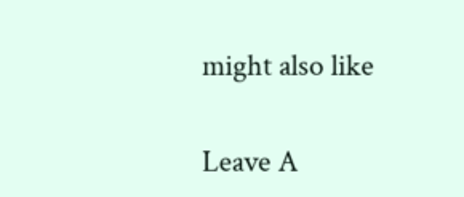might also like

Leave A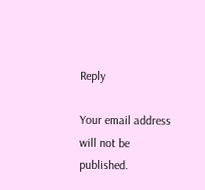Reply

Your email address will not be published.